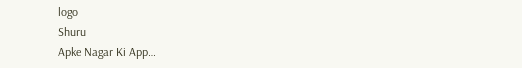logo
Shuru
Apke Nagar Ki App…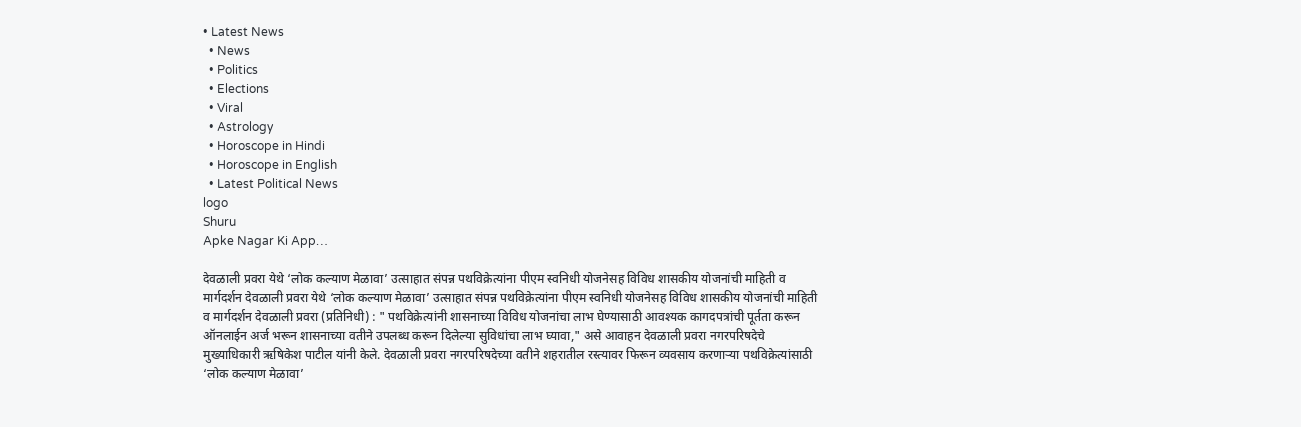• Latest News
  • News
  • Politics
  • Elections
  • Viral
  • Astrology
  • Horoscope in Hindi
  • Horoscope in English
  • Latest Political News
logo
Shuru
Apke Nagar Ki App…

देवळाली प्रवरा येथे ‘लोक कल्याण मेळावा’ उत्साहात संपन्न पथविक्रेत्यांना पीएम स्वनिधी योजनेसह विविध शासकीय योजनांची माहिती व मार्गदर्शन देवळाली प्रवरा येथे ‘लोक कल्याण मेळावा’ उत्साहात संपन्न पथविक्रेत्यांना पीएम स्वनिधी योजनेसह विविध शासकीय योजनांची माहिती व मार्गदर्शन देवळाली प्रवरा (प्रतिनिधी) : " पथविक्रेत्यांनी शासनाच्या विविध योजनांचा लाभ घेण्यासाठी आवश्यक कागदपत्रांची पूर्तता करून ऑनलाईन अर्ज भरून शासनाच्या वतीने उपलब्ध करून दिलेल्या सुविधांचा लाभ घ्यावा," असे आवाहन देवळाली प्रवरा नगरपरिषदेचे मुख्याधिकारी ऋषिकेश पाटील यांनी केले. देवळाली प्रवरा नगरपरिषदेच्या वतीने शहरातील रस्त्यावर फिरून व्यवसाय करणाऱ्या पथविक्रेत्यांसाठी ‘लोक कल्याण मेळावा’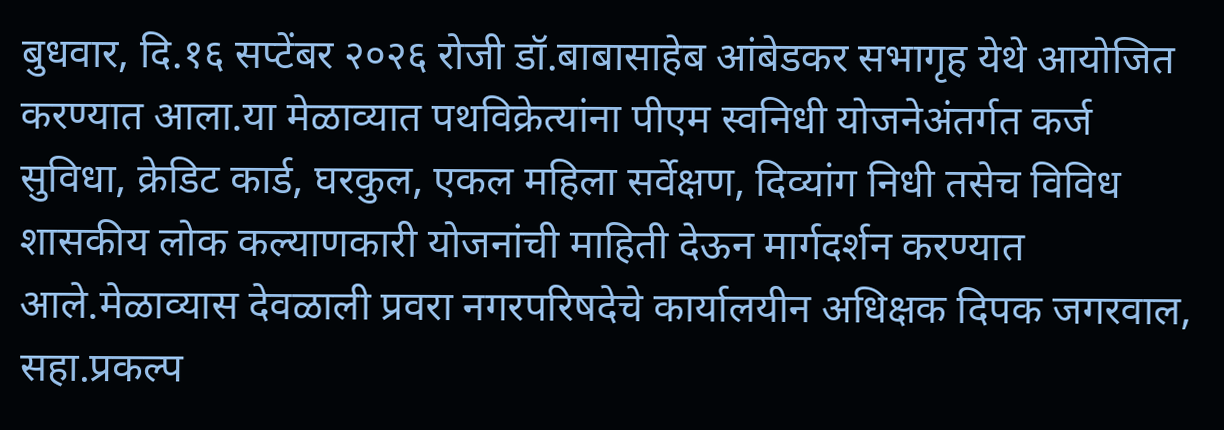बुधवार, दि.१६ सप्टेंबर २०२६ रोजी डॉ.बाबासाहेब आंबेडकर सभागृह येथे आयोजित करण्यात आला.या मेळाव्यात पथविक्रेत्यांना पीएम स्वनिधी योजनेअंतर्गत कर्ज सुविधा, क्रेडिट कार्ड, घरकुल, एकल महिला सर्वेक्षण, दिव्यांग निधी तसेच विविध शासकीय लोक कल्याणकारी योजनांची माहिती देऊन मार्गदर्शन करण्यात आले.मेळाव्यास देवळाली प्रवरा नगरपरिषदेचे कार्यालयीन अधिक्षक दिपक जगरवाल, सहा.प्रकल्प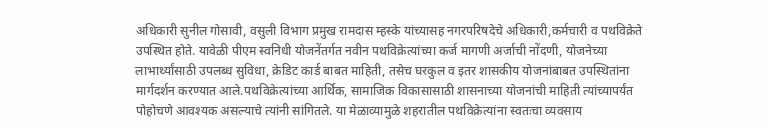अधिकारी सुनील गोसावी, वसुली विभाग प्रमुख रामदास म्हस्के यांच्यासह नगरपरिषदेचे अधिकारी,कर्मचारी व पथविक्रेते उपस्थित होते. यावेळी पीएम स्वनिधी योजनेंतर्गत नवीन पथविक्रेत्यांच्या कर्ज मागणी अर्जाची नोंदणी, योजनेच्या लाभार्थ्यांसाठी उपलब्ध सुविधा, क्रेडिट कार्ड बाबत माहिती, तसेच घरकुल व इतर शासकीय योजनांबाबत उपस्थितांना मार्गदर्शन करण्यात आले.पथविक्रेत्यांच्या आर्थिक, सामाजिक विकासासाठी शासनाच्या योजनांची माहिती त्यांच्यापर्यंत पोहोचणे आवश्यक असल्याचे त्यांनी सांगितले. या मेळाव्यामुळे शहरातील पथविक्रेत्यांना स्वतःचा व्यवसाय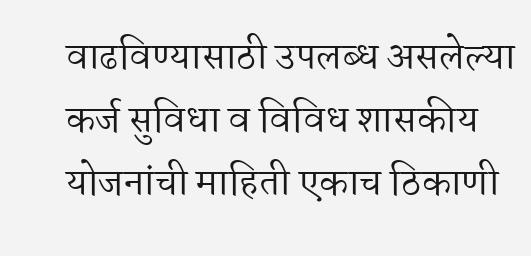वाढविण्यासाठी उपलब्ध असलेल्या कर्ज सुविधा व विविध शासकीय योजनांची माहिती एकाच ठिकाणी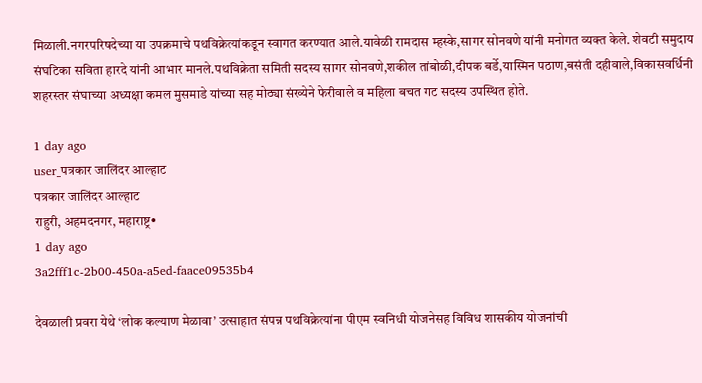मिळाली.नगरपरिषदेच्या या उपक्रमाचे पथविक्रेत्यांकडून स्वागत करण्यात आले.यावेळी रामदास म्हस्के,सागर सोनवणे यांनी मनोगत व्यक्त केले. शेवटी समुदाय संघटिका सविता हारदे यांनी आभार मानले.पथविक्रेता समिती सदस्य सागर सोनवणे,शकील तांबोळी,दीपक बर्डे,यास्मिन पठाण,बसंती दहीवाले,विकासवर्धिनी शहरस्तर संघाच्या अध्यक्षा कमल मुसमाडे यांच्या सह मोठ्या संख्येने फेरीवाले व महिला बचत गट सदस्य उपस्थित होते.

1 day ago
user_पत्रकार जालिंदर आल्हाट
पत्रकार जालिंदर आल्हाट
राहुरी, अहमदनगर, महाराष्ट्र•
1 day ago
3a2fff1c-2b00-450a-a5ed-faace09535b4

देवळाली प्रवरा येथे ‘लोक कल्याण मेळावा’ उत्साहात संपन्न पथविक्रेत्यांना पीएम स्वनिधी योजनेसह विविध शासकीय योजनांची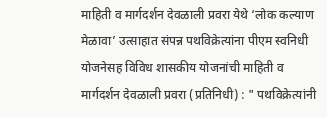माहिती व मार्गदर्शन देवळाली प्रवरा येथे ‘लोक कल्याण मेळावा’ उत्साहात संपन्न पथविक्रेत्यांना पीएम स्वनिधी योजनेसह विविध शासकीय योजनांची माहिती व मार्गदर्शन देवळाली प्रवरा (प्रतिनिधी) : " पथविक्रेत्यांनी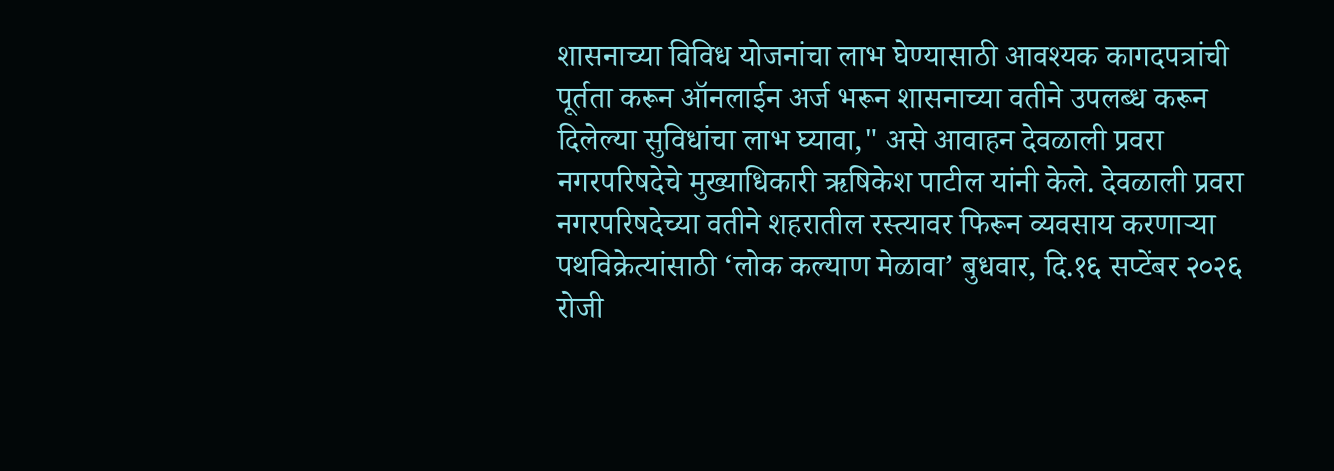शासनाच्या विविध योजनांचा लाभ घेण्यासाठी आवश्यक कागदपत्रांची पूर्तता करून ऑनलाईन अर्ज भरून शासनाच्या वतीने उपलब्ध करून दिलेल्या सुविधांचा लाभ घ्यावा," असे आवाहन देवळाली प्रवरा नगरपरिषदेचे मुख्याधिकारी ऋषिकेश पाटील यांनी केले. देवळाली प्रवरा नगरपरिषदेच्या वतीने शहरातील रस्त्यावर फिरून व्यवसाय करणाऱ्या पथविक्रेत्यांसाठी ‘लोक कल्याण मेळावा’ बुधवार, दि.१६ सप्टेंबर २०२६ रोजी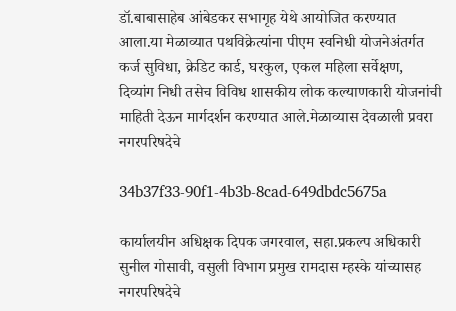डॉ.बाबासाहेब आंबेडकर सभागृह येथे आयोजित करण्यात आला.या मेळाव्यात पथविक्रेत्यांना पीएम स्वनिधी योजनेअंतर्गत कर्ज सुविधा, क्रेडिट कार्ड, घरकुल, एकल महिला सर्वेक्षण, दिव्यांग निधी तसेच विविध शासकीय लोक कल्याणकारी योजनांची माहिती देऊन मार्गदर्शन करण्यात आले.मेळाव्यास देवळाली प्रवरा नगरपरिषदेचे

34b37f33-90f1-4b3b-8cad-649dbdc5675a

कार्यालयीन अधिक्षक दिपक जगरवाल, सहा.प्रकल्प अधिकारी सुनील गोसावी, वसुली विभाग प्रमुख रामदास म्हस्के यांच्यासह नगरपरिषदेचे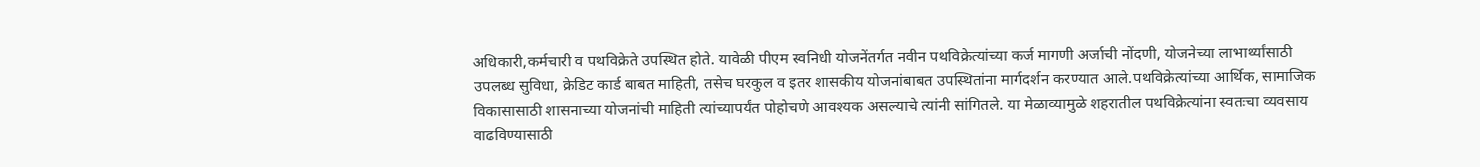अधिकारी,कर्मचारी व पथविक्रेते उपस्थित होते. यावेळी पीएम स्वनिधी योजनेंतर्गत नवीन पथविक्रेत्यांच्या कर्ज मागणी अर्जाची नोंदणी, योजनेच्या लाभार्थ्यांसाठी उपलब्ध सुविधा, क्रेडिट कार्ड बाबत माहिती, तसेच घरकुल व इतर शासकीय योजनांबाबत उपस्थितांना मार्गदर्शन करण्यात आले.पथविक्रेत्यांच्या आर्थिक, सामाजिक विकासासाठी शासनाच्या योजनांची माहिती त्यांच्यापर्यंत पोहोचणे आवश्यक असल्याचे त्यांनी सांगितले. या मेळाव्यामुळे शहरातील पथविक्रेत्यांना स्वतःचा व्यवसाय वाढविण्यासाठी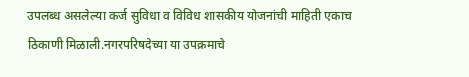उपलब्ध असलेल्या कर्ज सुविधा व विविध शासकीय योजनांची माहिती एकाच ठिकाणी मिळाली.नगरपरिषदेच्या या उपक्रमाचे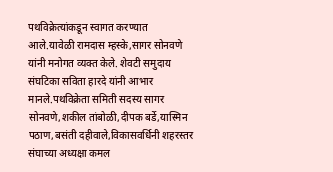पथविक्रेत्यांकडून स्वागत करण्यात आले.यावेळी रामदास म्हस्के,सागर सोनवणे यांनी मनोगत व्यक्त केले. शेवटी समुदाय संघटिका सविता हारदे यांनी आभार मानले.पथविक्रेता समिती सदस्य सागर सोनवणे,शकील तांबोळी,दीपक बर्डे,यास्मिन पठाण,बसंती दहीवाले,विकासवर्धिनी शहरस्तर संघाच्या अध्यक्षा कमल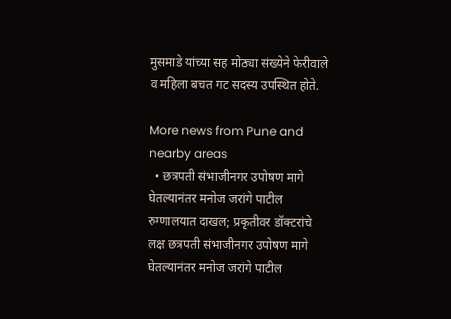मुसमाडे यांच्या सह मोठ्या संख्येने फेरीवाले व महिला बचत गट सदस्य उपस्थित होते.

More news from Pune and nearby areas
  • छत्रपती संभाजीनगर उपोषण मागे घेतल्यानंतर मनोज जरांगे पाटील रुग्णालयात दाखल; प्रकृतीवर डॉक्टरांचे लक्ष छत्रपती संभाजीनगर उपोषण मागे घेतल्यानंतर मनोज जरांगे पाटील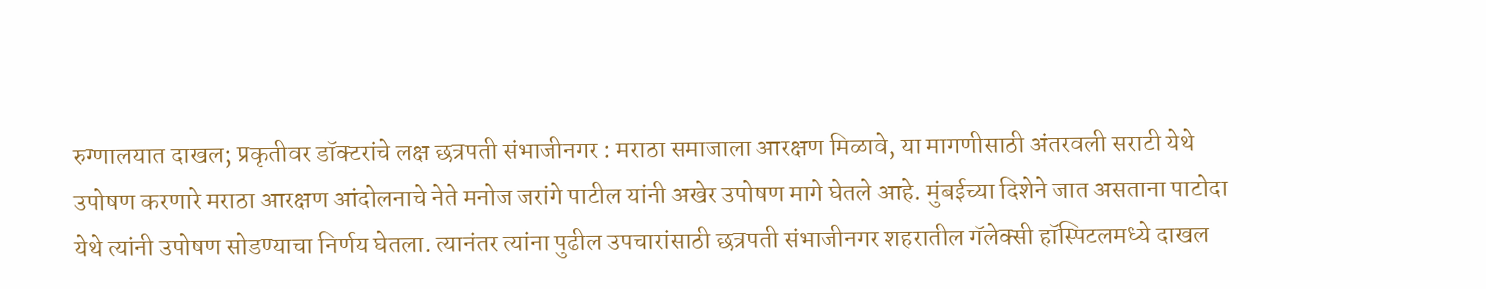रुग्णालयात दाखल; प्रकृतीवर डॉक्टरांचे लक्ष छत्रपती संभाजीनगर : मराठा समाजाला आरक्षण मिळावे, या मागणीसाठी अंतरवली सराटी येथे उपोषण करणारे मराठा आरक्षण आंदोलनाचे नेते मनोज जरांगे पाटील यांनी अखेर उपोषण मागे घेतले आहे. मुंबईच्या दिशेने जात असताना पाटोदा येथे त्यांनी उपोषण सोडण्याचा निर्णय घेतला. त्यानंतर त्यांना पुढील उपचारांसाठी छत्रपती संभाजीनगर शहरातील गॅलेक्सी हॉस्पिटलमध्ये दाखल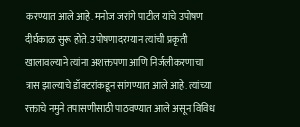करण्यात आले आहे. मनोज जरांगे पाटील यांचे उपोषण दीर्घकाळ सुरू होते. उपोषणादरम्यान त्यांची प्रकृती खालावल्याने त्यांना अशक्तपणा आणि निर्जलीकरणाचा त्रास झाल्याचे डॉक्टरांकडून सांगण्यात आले आहे. त्यांच्या रक्ताचे नमुने तपासणीसाठी पाठवण्यात आले असून विविध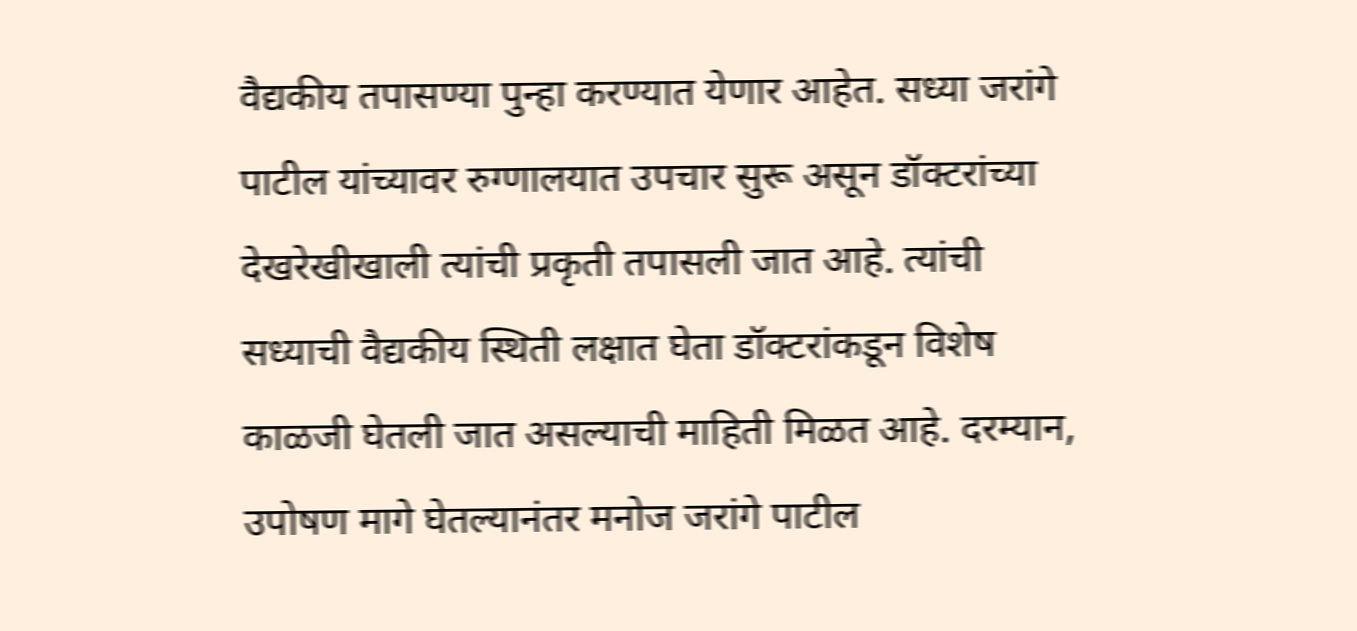वैद्यकीय तपासण्या पुन्हा करण्यात येणार आहेत. सध्या जरांगे पाटील यांच्यावर रुग्णालयात उपचार सुरू असून डॉक्टरांच्या देखरेखीखाली त्यांची प्रकृती तपासली जात आहे. त्यांची सध्याची वैद्यकीय स्थिती लक्षात घेता डॉक्टरांकडून विशेष काळजी घेतली जात असल्याची माहिती मिळत आहे. दरम्यान, उपोषण मागे घेतल्यानंतर मनोज जरांगे पाटील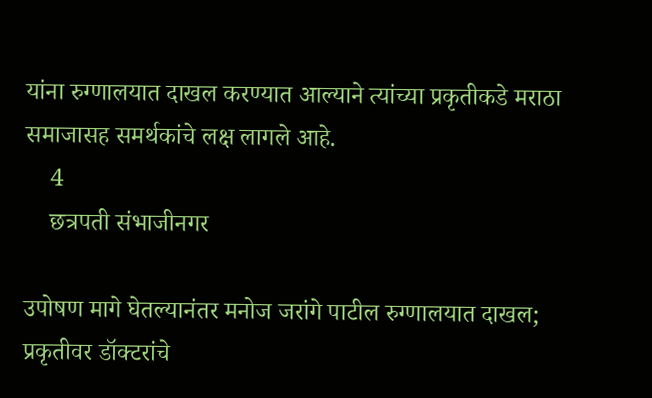यांना रुग्णालयात दाखल करण्यात आल्याने त्यांच्या प्रकृतीकडे मराठा समाजासह समर्थकांचे लक्ष लागले आहे.
    4
    छत्रपती संभाजीनगर

उपोषण मागे घेतल्यानंतर मनोज जरांगे पाटील रुग्णालयात दाखल; प्रकृतीवर डॉक्टरांचे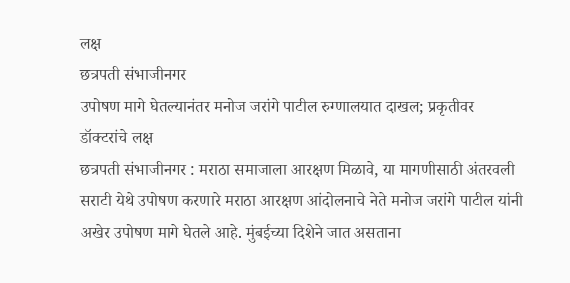लक्ष
छत्रपती संभाजीनगर
उपोषण मागे घेतल्यानंतर मनोज जरांगे पाटील रुग्णालयात दाखल; प्रकृतीवर डॉक्टरांचे लक्ष
छत्रपती संभाजीनगर : मराठा समाजाला आरक्षण मिळावे, या मागणीसाठी अंतरवली सराटी येथे उपोषण करणारे मराठा आरक्षण आंदोलनाचे नेते मनोज जरांगे पाटील यांनी अखेर उपोषण मागे घेतले आहे. मुंबईच्या दिशेने जात असताना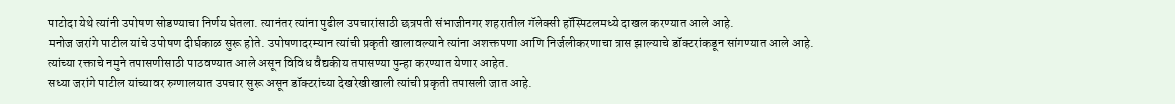पाटोदा येथे त्यांनी उपोषण सोडण्याचा निर्णय घेतला. त्यानंतर त्यांना पुढील उपचारांसाठी छत्रपती संभाजीनगर शहरातील गॅलेक्सी हॉस्पिटलमध्ये दाखल करण्यात आले आहे.
मनोज जरांगे पाटील यांचे उपोषण दीर्घकाळ सुरू होते. उपोषणादरम्यान त्यांची प्रकृती खालावल्याने त्यांना अशक्तपणा आणि निर्जलीकरणाचा त्रास झाल्याचे डॉक्टरांकडून सांगण्यात आले आहे. त्यांच्या रक्ताचे नमुने तपासणीसाठी पाठवण्यात आले असून विविध वैद्यकीय तपासण्या पुन्हा करण्यात येणार आहेत.
सध्या जरांगे पाटील यांच्यावर रुग्णालयात उपचार सुरू असून डॉक्टरांच्या देखरेखीखाली त्यांची प्रकृती तपासली जात आहे.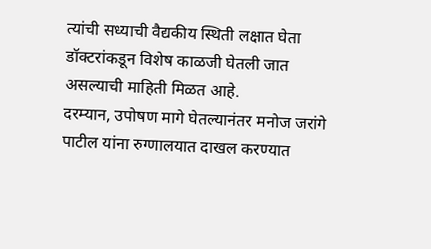त्यांची सध्याची वैद्यकीय स्थिती लक्षात घेता डॉक्टरांकडून विशेष काळजी घेतली जात असल्याची माहिती मिळत आहे.
दरम्यान, उपोषण मागे घेतल्यानंतर मनोज जरांगे पाटील यांना रुग्णालयात दाखल करण्यात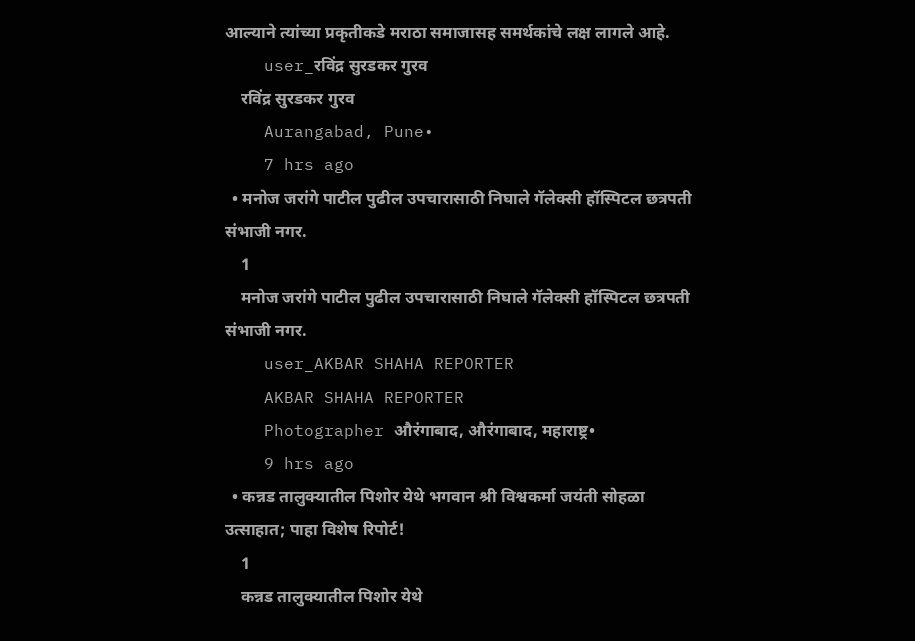आल्याने त्यांच्या प्रकृतीकडे मराठा समाजासह समर्थकांचे लक्ष लागले आहे.
    user_रविंद्र सुरडकर गुरव
    रविंद्र सुरडकर गुरव
    Aurangabad, Pune•
    7 hrs ago
  • मनोज जरांगे पाटील पुढील उपचारासाठी निघाले गॅलेक्सी हॉस्पिटल छत्रपती संभाजी नगर.
    1
    मनोज जरांगे पाटील पुढील उपचारासाठी निघाले गॅलेक्सी हॉस्पिटल छत्रपती संभाजी नगर.
    user_AKBAR SHAHA REPORTER
    AKBAR SHAHA REPORTER
    Photographer औरंगाबाद, औरंगाबाद, महाराष्ट्र•
    9 hrs ago
  • कन्नड तालुक्यातील पिशोर येथे भगवान श्री विश्वकर्मा जयंती सोहळा उत्साहात; पाहा विशेष रिपोर्ट!
    1
    कन्नड तालुक्यातील पिशोर येथे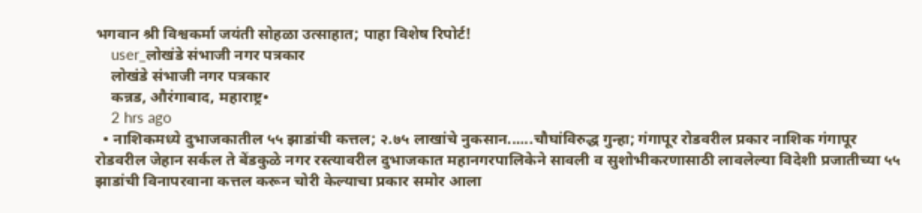भगवान श्री विश्वकर्मा जयंती सोहळा उत्साहात; पाहा विशेष रिपोर्ट!
    user_लोखंडे संभाजी नगर पत्रकार
    लोखंडे संभाजी नगर पत्रकार
    कन्नड, औरंगाबाद, महाराष्ट्र•
    2 hrs ago
  • नाशिकमध्ये दुभाजकातील ५५ झाडांची कत्तल; २.७५ लाखांचे नुकसान......चौघांविरुद्ध गुन्हा; गंगापूर रोडवरील प्रकार नाशिक गंगापूर रोडवरील जेहान सर्कल ते बेंडकुळे नगर रस्त्यावरील दुभाजकात महानगरपालिकेने सावली व सुशोभीकरणासाठी लावलेल्या विदेशी प्रजातीच्या ५५ झाडांची विनापरवाना कत्तल करून चोरी केल्याचा प्रकार समोर आला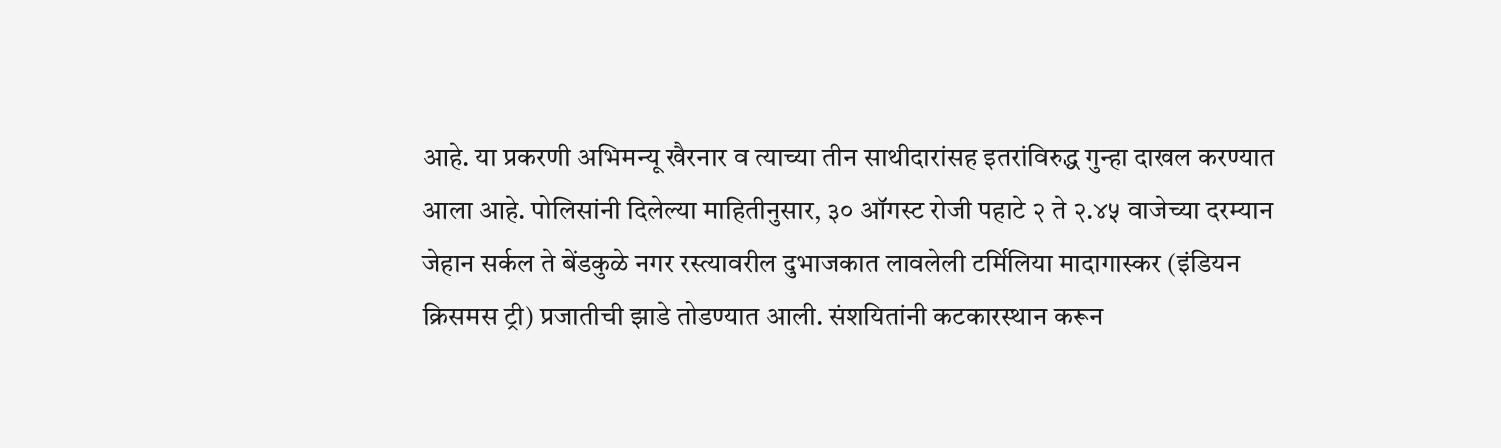आहे. या प्रकरणी अभिमन्यू खैरनार व त्याच्या तीन साथीदारांसह इतरांविरुद्ध गुन्हा दाखल करण्यात आला आहे. पोलिसांनी दिलेल्या माहितीनुसार, ३० ऑगस्ट रोजी पहाटे २ ते २.४५ वाजेच्या दरम्यान जेहान सर्कल ते बेंडकुळे नगर रस्त्यावरील दुभाजकात लावलेली टर्मिलिया मादागास्कर (इंडियन क्रिसमस ट्री) प्रजातीची झाडे तोडण्यात आली. संशयितांनी कटकारस्थान करून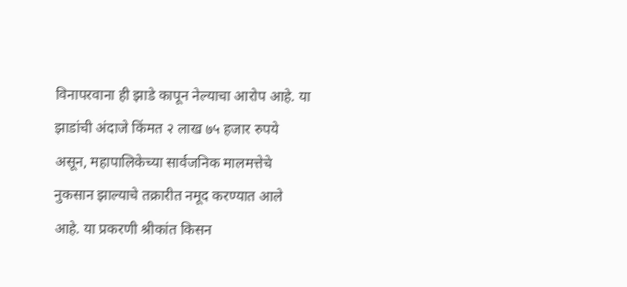विनापरवाना ही झाडे कापून नेल्याचा आरोप आहे. या झाडांची अंदाजे किंमत २ लाख ७५ हजार रुपये असून, महापालिकेच्या सार्वजनिक मालमत्तेचे नुकसान झाल्याचे तक्रारीत नमूद करण्यात आले आहे. या प्रकरणी श्रीकांत किसन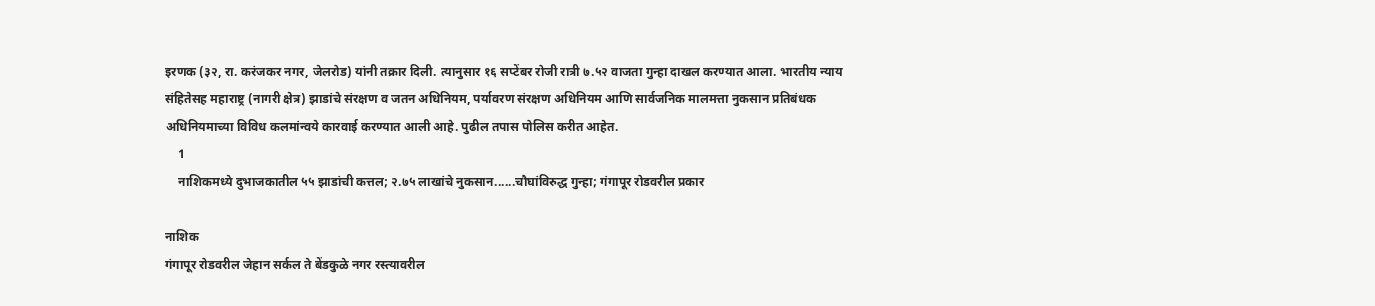इरणक (३२, रा. करंजकर नगर, जेलरोड) यांनी तक्रार दिली. त्यानुसार १६ सप्टेंबर रोजी रात्री ७.५२ वाजता गुन्हा दाखल करण्यात आला. भारतीय न्याय संहितेसह महाराष्ट्र (नागरी क्षेत्र) झाडांचे संरक्षण व जतन अधिनियम, पर्यावरण संरक्षण अधिनियम आणि सार्वजनिक मालमत्ता नुकसान प्रतिबंधक अधिनियमाच्या विविध कलमांन्वये कारवाई करण्यात आली आहे. पुढील तपास पोलिस करीत आहेत.
    1
    नाशिकमध्ये दुभाजकातील ५५ झाडांची कत्तल; २.७५ लाखांचे नुकसान......चौघांविरुद्ध गुन्हा; गंगापूर रोडवरील प्रकार

नाशिक
गंगापूर रोडवरील जेहान सर्कल ते बेंडकुळे नगर रस्त्यावरील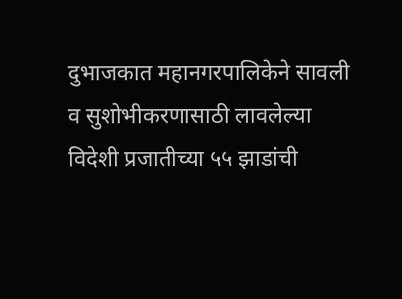दुभाजकात महानगरपालिकेने सावली व सुशोभीकरणासाठी लावलेल्या विदेशी प्रजातीच्या ५५ झाडांची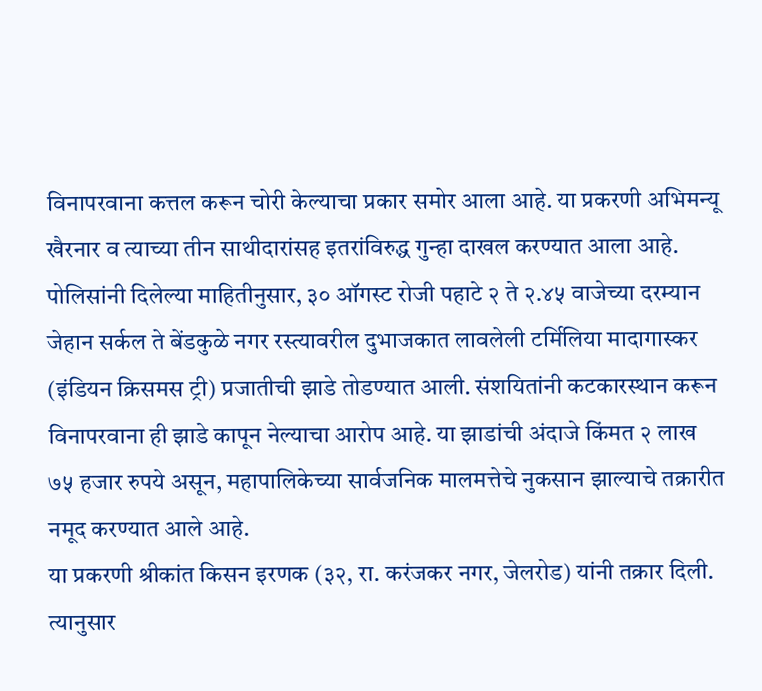विनापरवाना कत्तल करून चोरी केल्याचा प्रकार समोर आला आहे. या प्रकरणी अभिमन्यू खैरनार व त्याच्या तीन साथीदारांसह इतरांविरुद्ध गुन्हा दाखल करण्यात आला आहे.
पोलिसांनी दिलेल्या माहितीनुसार, ३० ऑगस्ट रोजी पहाटे २ ते २.४५ वाजेच्या दरम्यान जेहान सर्कल ते बेंडकुळे नगर रस्त्यावरील दुभाजकात लावलेली टर्मिलिया मादागास्कर (इंडियन क्रिसमस ट्री) प्रजातीची झाडे तोडण्यात आली. संशयितांनी कटकारस्थान करून विनापरवाना ही झाडे कापून नेल्याचा आरोप आहे. या झाडांची अंदाजे किंमत २ लाख ७५ हजार रुपये असून, महापालिकेच्या सार्वजनिक मालमत्तेचे नुकसान झाल्याचे तक्रारीत नमूद करण्यात आले आहे.
या प्रकरणी श्रीकांत किसन इरणक (३२, रा. करंजकर नगर, जेलरोड) यांनी तक्रार दिली. त्यानुसार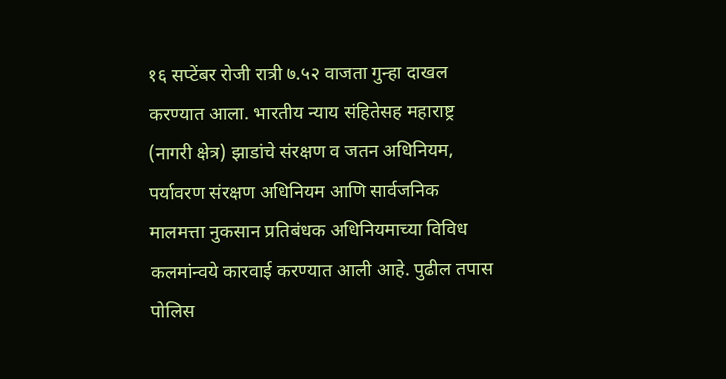१६ सप्टेंबर रोजी रात्री ७.५२ वाजता गुन्हा दाखल करण्यात आला. भारतीय न्याय संहितेसह महाराष्ट्र (नागरी क्षेत्र) झाडांचे संरक्षण व जतन अधिनियम, पर्यावरण संरक्षण अधिनियम आणि सार्वजनिक मालमत्ता नुकसान प्रतिबंधक अधिनियमाच्या विविध कलमांन्वये कारवाई करण्यात आली आहे. पुढील तपास पोलिस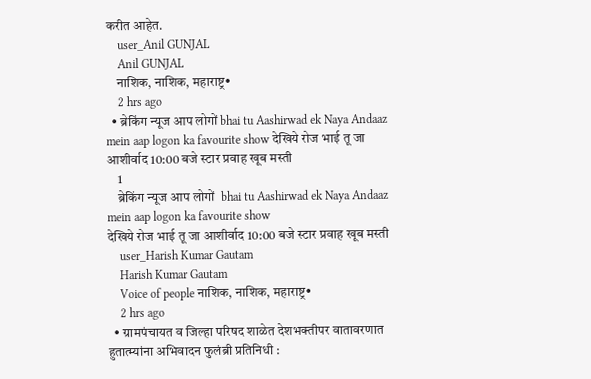करीत आहेत.
    user_Anil GUNJAL
    Anil GUNJAL
    नाशिक, नाशिक, महाराष्ट्र•
    2 hrs ago
  • ब्रेकिंग न्यूज आप लोगों bhai tu Aashirwad ek Naya Andaaz mein aap logon ka favourite show देखिये रोज भाई तू जा आशीर्वाद 10:00 बजे स्टार प्रवाह खूब मस्ती
    1
    ब्रेकिंग न्यूज आप लोगों  bhai tu Aashirwad ek Naya Andaaz mein aap logon ka favourite show
देखिये रोज भाई तू जा आशीर्वाद 10:00 बजे स्टार प्रवाह खूब मस्ती
    user_Harish Kumar Gautam
    Harish Kumar Gautam
    Voice of people नाशिक, नाशिक, महाराष्ट्र•
    2 hrs ago
  • ग्रामपंचायत व जिल्हा परिषद शाळेत देशभक्तीपर वातावरणात हुतात्म्यांना अभिवादन फुलंब्री प्रतिनिधी :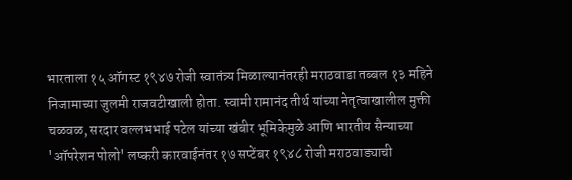भारताला १५ ऑगस्ट १९४७ रोजी स्वातंत्र्य मिळाल्यानंतरही मराठवाडा तब्बल १३ महिने निजामाच्या जुलमी राजवटीखाली होता. स्वामी रामानंद तीर्थ यांच्या नेतृत्वाखालील मुक्ती चळवळ, सरदार वल्लभभाई पटेल यांच्या खंबीर भूमिकेमुळे आणि भारतीय सैन्याच्या 'ऑपरेशन पोलो' लष्करी कारवाईनंतर १७ सप्टेंबर १९४८ रोजी मराठवाड्याची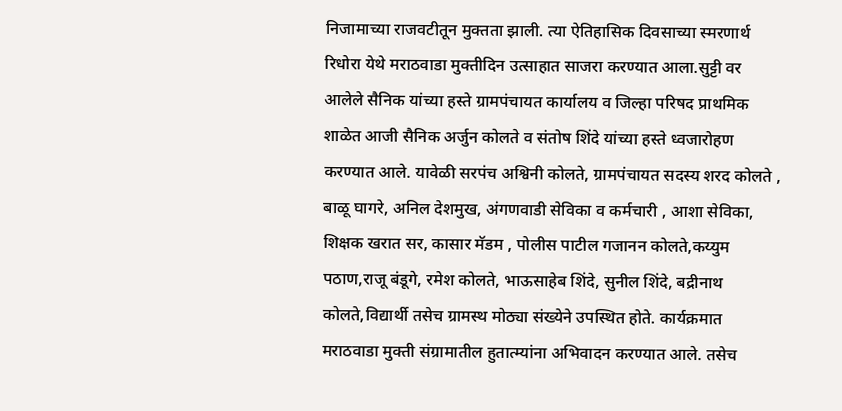निजामाच्या राजवटीतून मुक्तता झाली. त्या ऐतिहासिक दिवसाच्या स्मरणार्थ रिधोरा येथे मराठवाडा मुक्तीदिन उत्साहात साजरा करण्यात आला.सुट्टी वर आलेले सैनिक यांच्या हस्ते ग्रामपंचायत कार्यालय व जिल्हा परिषद प्राथमिक शाळेत आजी सैनिक अर्जुन कोलते व संतोष शिंदे यांच्या हस्ते ध्वजारोहण करण्यात आले. यावेळी सरपंच अश्विनी कोलते, ग्रामपंचायत सदस्य शरद कोलते , बाळू घागरे, अनिल देशमुख, अंगणवाडी सेविका व कर्मचारी , आशा सेविका, शिक्षक खरात सर, कासार मॅडम , पोलीस पाटील गजानन कोलते,कय्युम पठाण,राजू बंडूगे, रमेश कोलते, भाऊसाहेब शिंदे, सुनील शिंदे, बद्रीनाथ कोलते,विद्यार्थी तसेच ग्रामस्थ मोठ्या संख्येने उपस्थित होते. कार्यक्रमात मराठवाडा मुक्ती संग्रामातील हुतात्म्यांना अभिवादन करण्यात आले. तसेच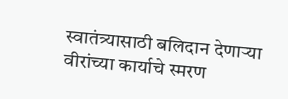स्वातंत्र्यासाठी बलिदान देणाऱ्या वीरांच्या कार्याचे स्मरण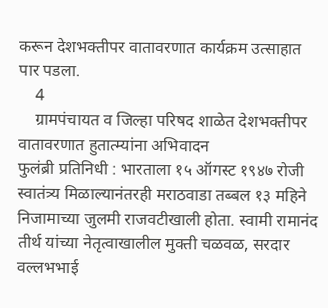करून देशभक्तीपर वातावरणात कार्यक्रम उत्साहात पार पडला.
    4
    ग्रामपंचायत व जिल्हा परिषद शाळेत देशभक्तीपर वातावरणात हुतात्म्यांना अभिवादन
फुलंब्री प्रतिनिधी : भारताला १५ ऑगस्ट १९४७ रोजी स्वातंत्र्य मिळाल्यानंतरही मराठवाडा तब्बल १३ महिने निजामाच्या जुलमी राजवटीखाली होता. स्वामी रामानंद तीर्थ यांच्या नेतृत्वाखालील मुक्ती चळवळ, सरदार वल्लभभाई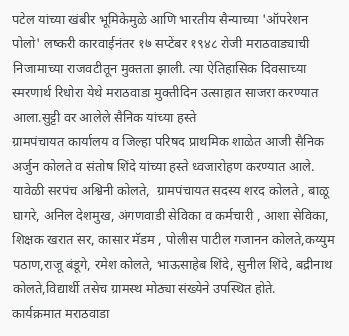पटेल यांच्या खंबीर भूमिकेमुळे आणि भारतीय सैन्याच्या 'ऑपरेशन पोलो' लष्करी कारवाईनंतर १७ सप्टेंबर १९४८ रोजी मराठवाड्याची निजामाच्या राजवटीतून मुक्तता झाली. त्या ऐतिहासिक दिवसाच्या स्मरणार्थ रिधोरा येथे मराठवाडा मुक्तीदिन उत्साहात साजरा करण्यात आला.सुट्टी वर आलेले सैनिक यांच्या हस्ते
ग्रामपंचायत कार्यालय व जिल्हा परिषद प्राथमिक शाळेत आजी सैनिक अर्जुन कोलते व संतोष शिंदे यांच्या हस्ते ध्वजारोहण करण्यात आले. यावेळी सरपंच अश्विनी कोलते,  ग्रामपंचायत सदस्य शरद कोलते , बाळू घागरे, अनिल देशमुख, अंगणवाडी सेविका व कर्मचारी , आशा सेविका, शिक्षक खरात सर, कासार मॅडम , पोलीस पाटील गजानन कोलते,कय्युम पठाण,राजू बंडूगे, रमेश कोलते, भाऊसाहेब शिंदे, सुनील शिंदे, बद्रीनाथ कोलते,विद्यार्थी तसेच ग्रामस्थ मोठ्या संख्येने उपस्थित होते.
कार्यक्रमात मराठवाडा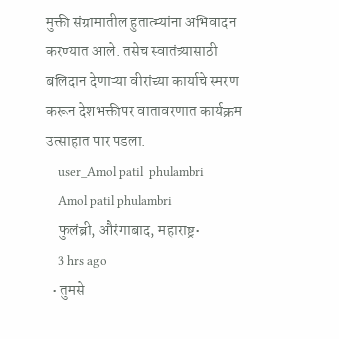मुक्ती संग्रामातील हुतात्म्यांना अभिवादन करण्यात आले. तसेच स्वातंत्र्यासाठी बलिदान देणाऱ्या वीरांच्या कार्याचे स्मरण करून देशभक्तीपर वातावरणात कार्यक्रम उत्साहात पार पडला.
    user_Amol patil  phulambri
    Amol patil phulambri
    फुलंब्री, औरंगाबाद, महाराष्ट्र•
    3 hrs ago
  • तुमसे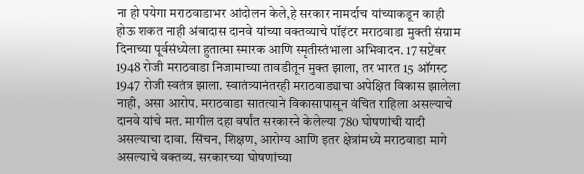ना हो पयेगा मराठवाडाभर आंदोलन केले,हे सरकार नामर्दाच यांच्याकडून काही होऊ शकत नाही अंबादास दानवे यांच्या वक्तव्याचे पॉइंटर मराठवाडा मुक्ती संग्राम दिनाच्या पूर्वसंध्येला हुतात्मा स्मारक आणि स्मृतीस्तंभाला अभिवादन. 17 सप्टेंबर 1948 रोजी मराठवाडा निजामाच्या तावडीतून मुक्त झाला, तर भारत 15 ऑगस्ट 1947 रोजी स्वतंत्र झाला. स्वातंत्र्यानंतरही मराठवाड्याचा अपेक्षित विकास झालेला नाही, असा आरोप. मराठवाडा सातत्याने विकासापासून वंचित राहिला असल्याचे दानवे यांचे मत. मागील दहा वर्षांत सरकारने केलेल्या 780 घोषणांची यादी असल्याचा दावा. सिंचन, शिक्षण, आरोग्य आणि इतर क्षेत्रांमध्ये मराठवाडा मागे असल्याचे वक्तव्य. सरकारच्या घोषणांच्या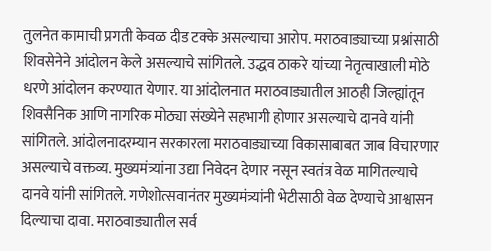तुलनेत कामाची प्रगती केवळ दीड टक्के असल्याचा आरोप. मराठवाड्याच्या प्रश्नांसाठी शिवसेनेने आंदोलन केले असल्याचे सांगितले. उद्धव ठाकरे यांच्या नेतृत्वाखाली मोठे धरणे आंदोलन करण्यात येणार. या आंदोलनात मराठवाड्यातील आठही जिल्ह्यांतून शिवसैनिक आणि नागरिक मोठ्या संख्येने सहभागी होणार असल्याचे दानवे यांनी सांगितले. आंदोलनादरम्यान सरकारला मराठवाड्याच्या विकासाबाबत जाब विचारणार असल्याचे वक्तव्य. मुख्यमंत्र्यांना उद्या निवेदन देणार नसून स्वतंत्र वेळ मागितल्याचे दानवे यांनी सांगितले. गणेशोत्सवानंतर मुख्यमंत्र्यांनी भेटीसाठी वेळ देण्याचे आश्वासन दिल्याचा दावा. मराठवाड्यातील सर्व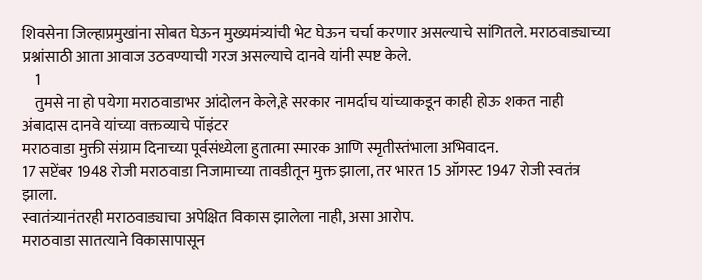शिवसेना जिल्हाप्रमुखांना सोबत घेऊन मुख्यमंत्र्यांची भेट घेऊन चर्चा करणार असल्याचे सांगितले. मराठवाड्याच्या प्रश्नांसाठी आता आवाज उठवण्याची गरज असल्याचे दानवे यांनी स्पष्ट केले.
    1
    तुमसे ना हो पयेगा मराठवाडाभर आंदोलन केले,हे सरकार नामर्दाच यांच्याकडून काही होऊ शकत नाही
अंबादास दानवे यांच्या वक्तव्याचे पॉइंटर
मराठवाडा मुक्ती संग्राम दिनाच्या पूर्वसंध्येला हुतात्मा स्मारक आणि स्मृतीस्तंभाला अभिवादन.
17 सप्टेंबर 1948 रोजी मराठवाडा निजामाच्या तावडीतून मुक्त झाला, तर भारत 15 ऑगस्ट 1947 रोजी स्वतंत्र झाला.
स्वातंत्र्यानंतरही मराठवाड्याचा अपेक्षित विकास झालेला नाही, असा आरोप.
मराठवाडा सातत्याने विकासापासून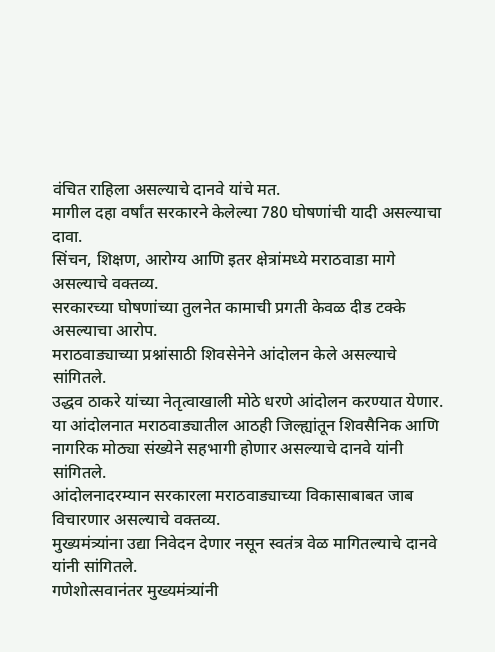वंचित राहिला असल्याचे दानवे यांचे मत.
मागील दहा वर्षांत सरकारने केलेल्या 780 घोषणांची यादी असल्याचा दावा.
सिंचन, शिक्षण, आरोग्य आणि इतर क्षेत्रांमध्ये मराठवाडा मागे असल्याचे वक्तव्य.
सरकारच्या घोषणांच्या तुलनेत कामाची प्रगती केवळ दीड टक्के असल्याचा आरोप.
मराठवाड्याच्या प्रश्नांसाठी शिवसेनेने आंदोलन केले असल्याचे सांगितले.
उद्धव ठाकरे यांच्या नेतृत्वाखाली मोठे धरणे आंदोलन करण्यात येणार.
या आंदोलनात मराठवाड्यातील आठही जिल्ह्यांतून शिवसैनिक आणि नागरिक मोठ्या संख्येने सहभागी होणार असल्याचे दानवे यांनी सांगितले.
आंदोलनादरम्यान सरकारला मराठवाड्याच्या विकासाबाबत जाब विचारणार असल्याचे वक्तव्य.
मुख्यमंत्र्यांना उद्या निवेदन देणार नसून स्वतंत्र वेळ मागितल्याचे दानवे यांनी सांगितले.
गणेशोत्सवानंतर मुख्यमंत्र्यांनी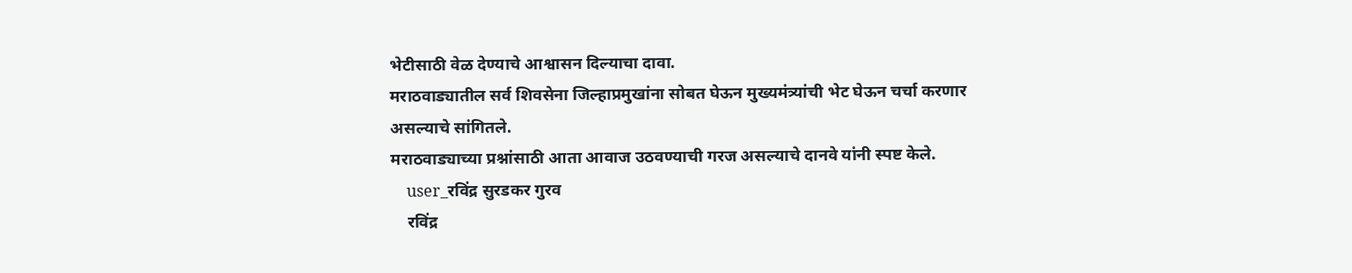भेटीसाठी वेळ देण्याचे आश्वासन दिल्याचा दावा.
मराठवाड्यातील सर्व शिवसेना जिल्हाप्रमुखांना सोबत घेऊन मुख्यमंत्र्यांची भेट घेऊन चर्चा करणार असल्याचे सांगितले.
मराठवाड्याच्या प्रश्नांसाठी आता आवाज उठवण्याची गरज असल्याचे दानवे यांनी स्पष्ट केले.
    user_रविंद्र सुरडकर गुरव
    रविंद्र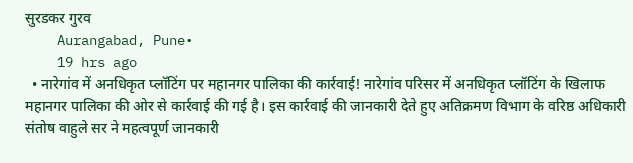सुरडकर गुरव
    Aurangabad, Pune•
    19 hrs ago
  • नारेगांव में अनधिकृत प्लॉटिंग पर महानगर पालिका की कार्रवाई! नारेगांव परिसर में अनधिकृत प्लॉटिंग के खिलाफ महानगर पालिका की ओर से कार्रवाई की गई है। इस कार्रवाई की जानकारी देते हुए अतिक्रमण विभाग के वरिष्ठ अधिकारी संतोष वाहुले सर ने महत्वपूर्ण जानकारी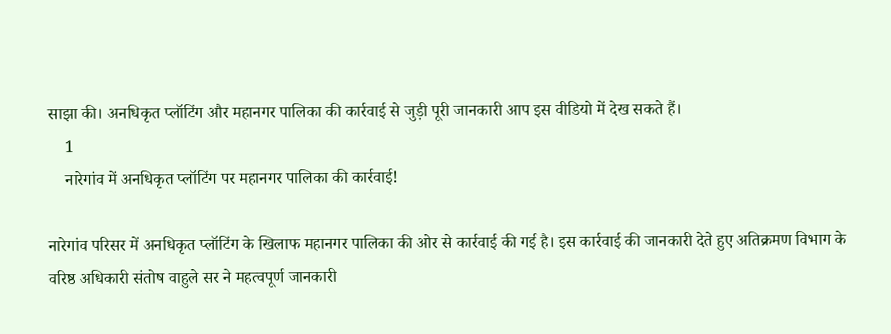साझा की। अनधिकृत प्लॉटिंग और महानगर पालिका की कार्रवाई से जुड़ी पूरी जानकारी आप इस वीडियो में देख सकते हैं।
    1
    नारेगांव में अनधिकृत प्लॉटिंग पर महानगर पालिका की कार्रवाई!

नारेगांव परिसर में अनधिकृत प्लॉटिंग के खिलाफ महानगर पालिका की ओर से कार्रवाई की गई है। इस कार्रवाई की जानकारी देते हुए अतिक्रमण विभाग के वरिष्ठ अधिकारी संतोष वाहुले सर ने महत्वपूर्ण जानकारी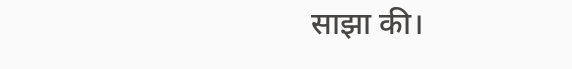साझा की।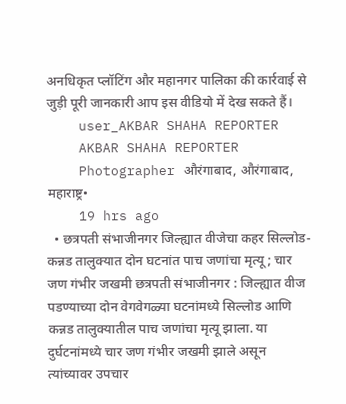अनधिकृत प्लॉटिंग और महानगर पालिका की कार्रवाई से जुड़ी पूरी जानकारी आप इस वीडियो में देख सकते हैं।
    user_AKBAR SHAHA REPORTER
    AKBAR SHAHA REPORTER
    Photographer औरंगाबाद, औरंगाबाद, महाराष्ट्र•
    19 hrs ago
  • छत्रपती संभाजीनगर जिल्ह्यात वीजेचा कहर सिल्लोड-कन्नड तालुक्यात दोन घटनांत पाच जणांचा मृत्यू; चार जण गंभीर जखमी छत्रपती संभाजीनगर : जिल्ह्यात वीज पडण्याच्या दोन वेगवेगळ्या घटनांमध्ये सिल्लोड आणि कन्नड तालुक्यातील पाच जणांचा मृत्यू झाला. या दुर्घटनांमध्ये चार जण गंभीर जखमी झाले असून त्यांच्यावर उपचार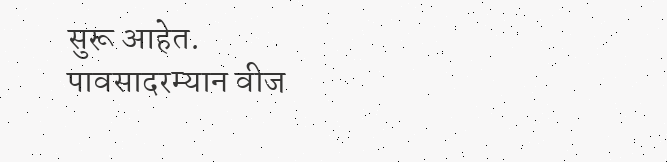सुरू आहेत. पावसादरम्यान वीज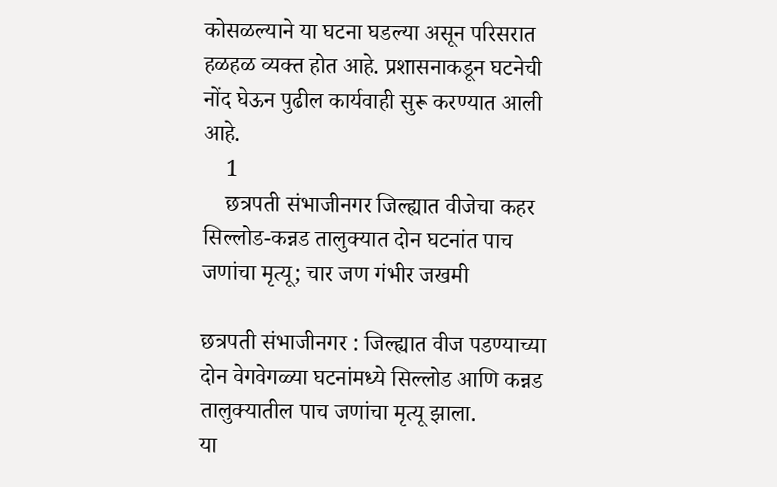कोसळल्याने या घटना घडल्या असून परिसरात हळहळ व्यक्त होत आहे. प्रशासनाकडून घटनेची नोंद घेऊन पुढील कार्यवाही सुरू करण्यात आली आहे.
    1
    छत्रपती संभाजीनगर जिल्ह्यात वीजेचा कहर सिल्लोड-कन्नड तालुक्यात दोन घटनांत पाच जणांचा मृत्यू; चार जण गंभीर जखमी

छत्रपती संभाजीनगर : जिल्ह्यात वीज पडण्याच्या दोन वेगवेगळ्या घटनांमध्ये सिल्लोड आणि कन्नड तालुक्यातील पाच जणांचा मृत्यू झाला.
या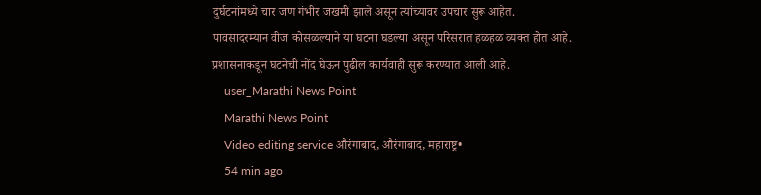दुर्घटनांमध्ये चार जण गंभीर जखमी झाले असून त्यांच्यावर उपचार सुरू आहेत.
पावसादरम्यान वीज कोसळल्याने या घटना घडल्या असून परिसरात हळहळ व्यक्त होत आहे.
प्रशासनाकडून घटनेची नोंद घेऊन पुढील कार्यवाही सुरू करण्यात आली आहे.
    user_Marathi News Point
    Marathi News Point
    Video editing service औरंगाबाद, औरंगाबाद, महाराष्ट्र•
    54 min ago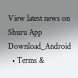View latest news on Shuru App
Download_Android
  • Terms &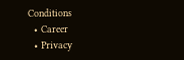Conditions
  • Career
  • Privacy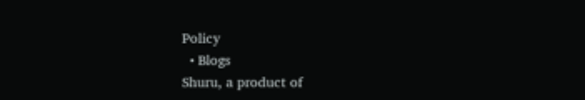Policy
  • Blogs
Shuru, a product of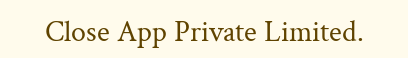Close App Private Limited.